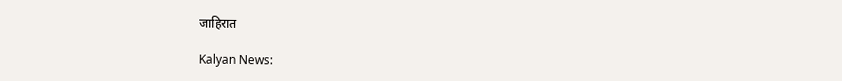जाहिरात

Kalyan News: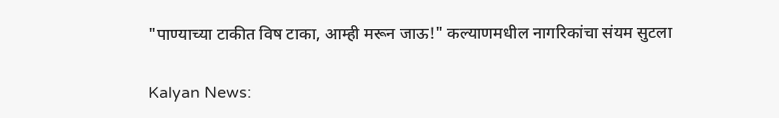"पाण्याच्या टाकीत विष टाका, आम्ही मरून जाऊ!" कल्याणमधील नागरिकांचा संयम सुटला

Kalyan News: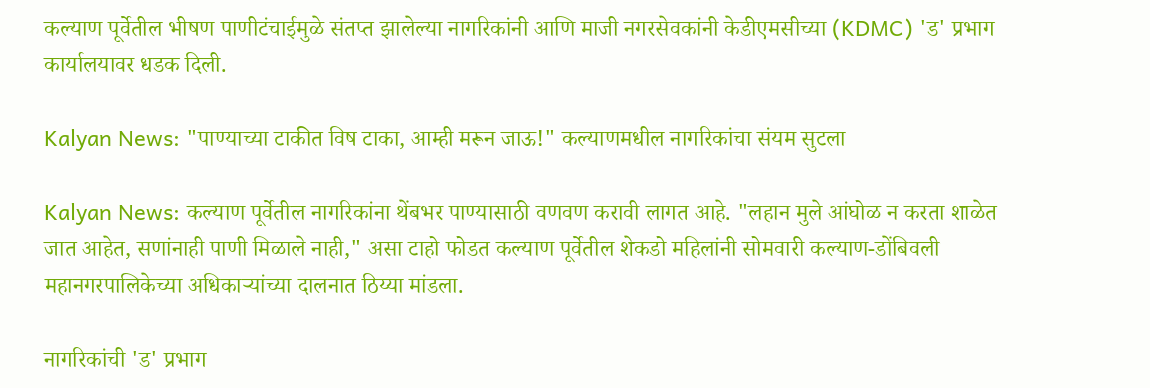कल्याण पूर्वेतील भीषण पाणीटंचाईमुळे संतप्त झालेल्या नागरिकांनी आणि माजी नगरसेवकांनी केडीएमसीच्या (KDMC) 'ड' प्रभाग कार्यालयावर धडक दिली.

Kalyan News: "पाण्याच्या टाकीत विष टाका, आम्ही मरून जाऊ!" कल्याणमधील नागरिकांचा संयम सुटला

Kalyan News: कल्याण पूर्वेतील नागरिकांना थेंबभर पाण्यासाठी वणवण करावी लागत आहे. "लहान मुले आंघोळ न करता शाळेत जात आहेत, सणांनाही पाणी मिळाले नाही," असा टाहो फोडत कल्याण पूर्वेतील शेकडो महिलांनी सोमवारी कल्याण-डोंबिवली महानगरपालिकेच्या अधिकाऱ्यांच्या दालनात ठिय्या मांडला.

नागरिकांची 'ड' प्रभाग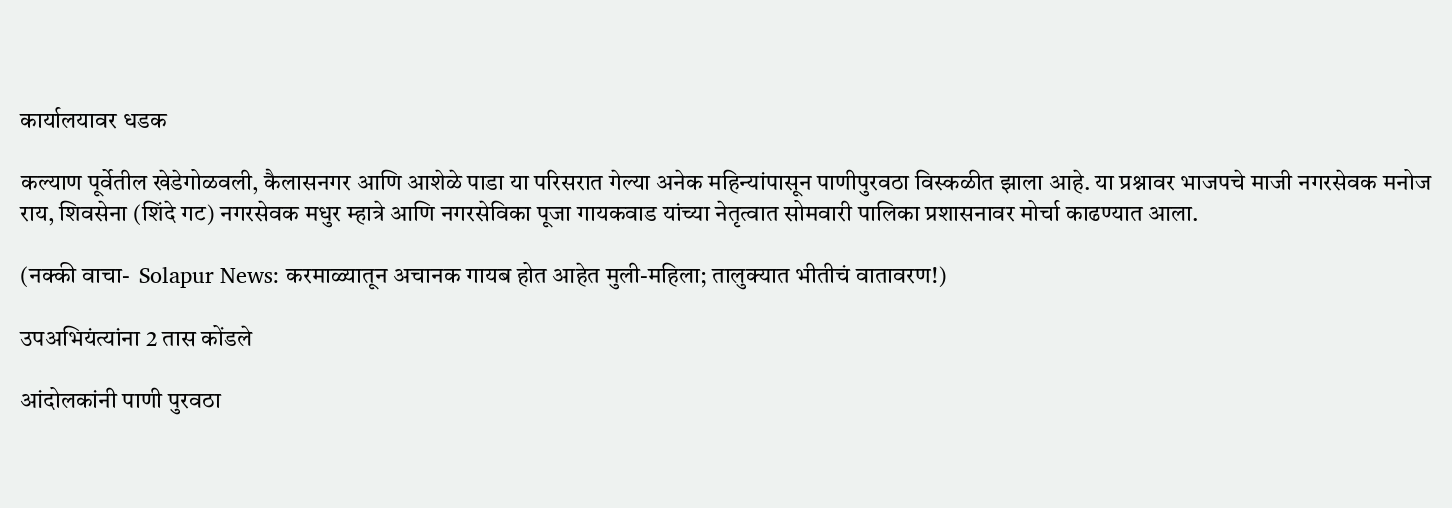कार्यालयावर धडक

कल्याण पूर्वेतील खेडेगोळवली, कैलासनगर आणि आशेळे पाडा या परिसरात गेल्या अनेक महिन्यांपासून पाणीपुरवठा विस्कळीत झाला आहे. या प्रश्नावर भाजपचे माजी नगरसेवक मनोज राय, शिवसेना (शिंदे गट) नगरसेवक मधुर म्हात्रे आणि नगरसेविका पूजा गायकवाड यांच्या नेतृत्वात सोमवारी पालिका प्रशासनावर मोर्चा काढण्यात आला.

(नक्की वाचा-  Solapur News: करमाळ्यातून अचानक गायब होत आहेत मुली-महिला; तालुक्यात भीतीचं वातावरण!)

उपअभियंत्यांना 2 तास कोंडले

आंदोलकांनी पाणी पुरवठा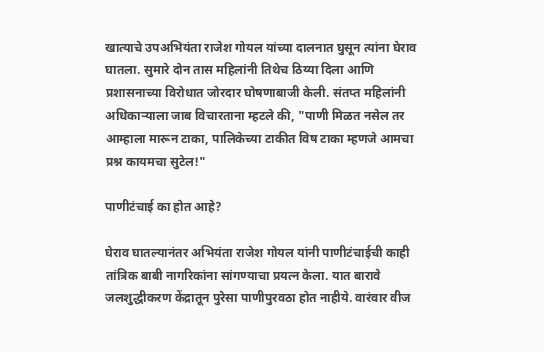खात्याचे उपअभियंता राजेश गोयल यांच्या दालनात घुसून त्यांना घेराव घातला. सुमारे दोन तास महिलांनी तिथेच ठिय्या दिला आणि प्रशासनाच्या विरोधात जोरदार घोषणाबाजी केली. संतप्त महिलांनी अधिकाऱ्याला जाब विचारताना म्हटले की, "पाणी मिळत नसेल तर आम्हाला मारून टाका, पालिकेच्या टाकीत विष टाका म्हणजे आमचा प्रश्न कायमचा सुटेल!"

पाणीटंचाई का होत आहे?

घेराव घातल्यानंतर अभियंता राजेश गोयल यांनी पाणीटंचाईची काही तांत्रिक बाबी नागरिकांना सांगण्याचा प्रयत्न केला. यात बारावे जलशुद्धीकरण केंद्रातून पुरेसा पाणीपुरवठा होत नाहीये. वारंवार वीज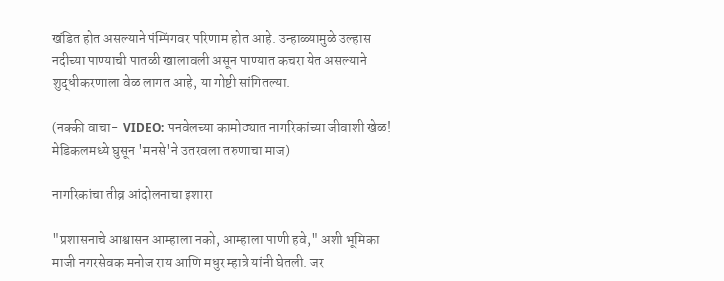खंडित होत असल्याने पंम्पिंगवर परिणाम होत आहे. उन्हाळ्यामुळे उल्हास नदीच्या पाण्याची पातळी खालावली असून पाण्यात कचरा येत असल्याने शुद्धीकरणाला वेळ लागत आहे, या गोष्टी सांगितल्या.

(नक्की वाचा-  VIDEO: पनवेलच्या कामोठ्यात नागरिकांच्या जीवाशी खेळ! मेडिकलमध्ये घुसून 'मनसे'ने उतरवला तरुणाचा माज)

नागरिकांचा तीव्र आंदोलनाचा इशारा

"प्रशासनाचे आश्वासन आम्हाला नको, आम्हाला पाणी हवे," अशी भूमिका माजी नगरसेवक मनोज राय आणि मधुर म्हात्रे यांनी घेतली. जर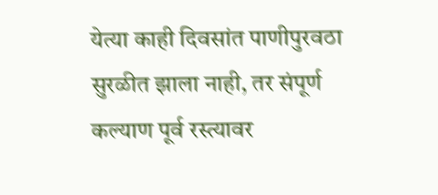येत्या काही दिवसांत पाणीपुरवठा सुरळीत झाला नाही, तर संपूर्ण कल्याण पूर्व रस्त्यावर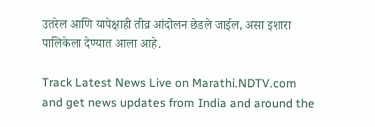उतरेल आणि यापेक्षाही तीव्र आंदोलन छेडले जाईल, असा इशारा पालिकेला देण्यात आला आहे.

Track Latest News Live on Marathi.NDTV.com and get news updates from India and around the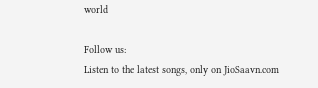world

Follow us:
Listen to the latest songs, only on JioSaavn.com